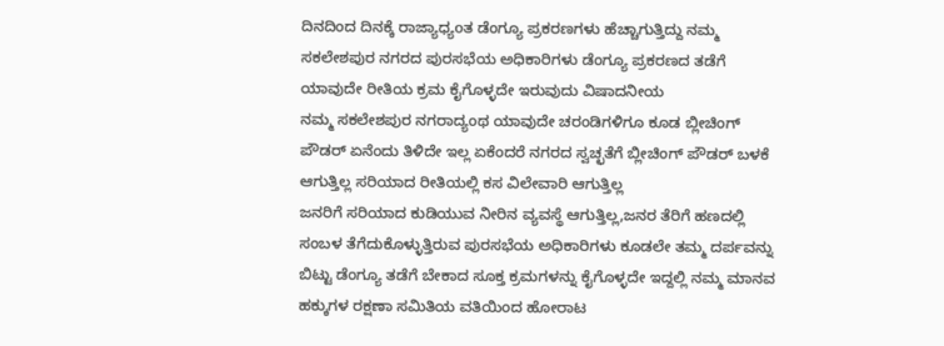ದಿನದಿಂದ ದಿನಕ್ಕೆ ರಾಜ್ಯಾಧ್ಯoತ ಡೆಂಗ್ಯೂ ಪ್ರಕರಣಗಳು ಹೆಚ್ಚಾಗುತ್ತಿದ್ದು ನಮ್ಮ ಸಕಲೇಶಪುರ ನಗರದ ಪುರಸಭೆಯ ಅಧಿಕಾರಿಗಳು ಡೆಂಗ್ಯೂ ಪ್ರಕರಣದ ತಡೆಗೆ ಯಾವುದೇ ರೀತಿಯ ಕ್ರಮ ಕೈಗೊಳ್ಳದೇ ಇರುವುದು ವಿಷಾದನೀಯ
ನಮ್ಮ ಸಕಲೇಶಪುರ ನಗರಾದ್ಯಂಥ ಯಾವುದೇ ಚರಂಡಿಗಳಿಗೂ ಕೂಡ ಬ್ಲೀಚಿಂಗ್ ಪೌಡರ್ ಏನೆಂದು ತಿಳಿದೇ ಇಲ್ಲ ಏಕೆಂದರೆ ನಗರದ ಸ್ವಚ್ಛತೆಗೆ ಬ್ಲೀಚಿಂಗ್ ಪೌಡರ್ ಬಳಕೆ ಆಗುತ್ತಿಲ್ಲ ಸರಿಯಾದ ರೀತಿಯಲ್ಲಿ ಕಸ ವಿಲೇವಾರಿ ಆಗುತ್ತಿಲ್ಲ
ಜನರಿಗೆ ಸರಿಯಾದ ಕುಡಿಯುವ ನೀರಿನ ವ್ಯವಸ್ಥೆ ಆಗುತ್ತಿಲ್ಲ,ಜನರ ತೆರಿಗೆ ಹಣದಲ್ಲಿ ಸಂಬಳ ತೆಗೆದುಕೊಳ್ಳುತ್ತಿರುವ ಪುರಸಭೆಯ ಅಧಿಕಾರಿಗಳು ಕೂಡಲೇ ತಮ್ಮ ದರ್ಪವನ್ನು ಬಿಟ್ಟು ಡೆಂಗ್ಯೂ ತಡೆಗೆ ಬೇಕಾದ ಸೂಕ್ತ ಕ್ರಮಗಳನ್ನು ಕೈಗೊಳ್ಳದೇ ಇದ್ದಲ್ಲಿ ನಮ್ಮ ಮಾನವ ಹಕ್ಕುಗಳ ರಕ್ಷಣಾ ಸಮಿತಿಯ ವತಿಯಿಂದ ಹೋರಾಟ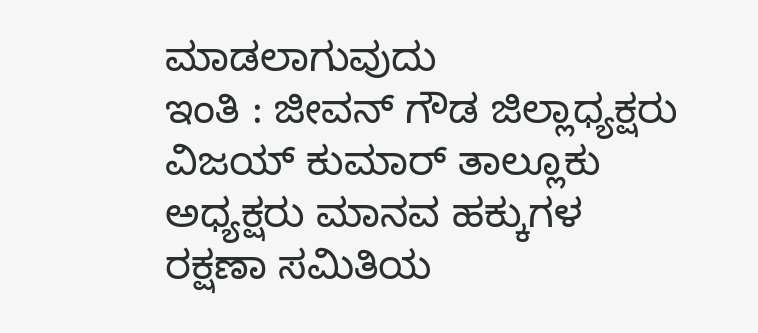ಮಾಡಲಾಗುವುದು
ಇಂತಿ : ಜೀವನ್ ಗೌಡ ಜಿಲ್ಲಾಧ್ಯಕ್ಷರು ವಿಜಯ್ ಕುಮಾರ್ ತಾಲ್ಲೂಕು ಅಧ್ಯಕ್ಷರು ಮಾನವ ಹಕ್ಕುಗಳ ರಕ್ಷಣಾ ಸಮಿತಿಯ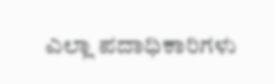ಎಲ್ಲಾ ಪದಾಧಿಕಾರಿಗಳು